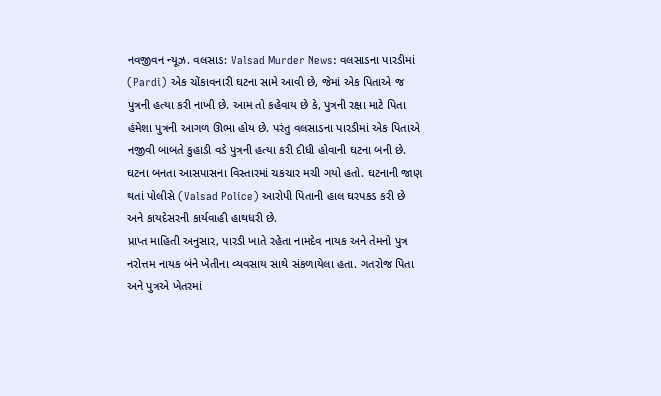નવજીવન ન્યૂઝ. વલસાડ: Valsad Murder News: વલસાડના પારડીમાં (Pardi) એક ચોંકાવનારી ઘટના સામે આવી છે, જેમાં એક પિતાએ જ પુત્રની હત્યા કરી નાખી છે. આમ તો કહેવાય છે કે, પુત્રની રક્ષા માટે પિતા હંમેશા પુત્રની આગળ ઊભા હોય છે. પરંતુ વલસાડના પારડીમાં એક પિતાએ નજીવી બાબતે કુહાડી વડે પુત્રની હત્યા કરી દીધી હોવાની ઘટના બની છે. ઘટના બનતા આસપાસના વિસ્તારમાં ચકચાર મચી ગયો હતો. ઘટનાની જાણ થતાં પોલીસે (Valsad Police) આરોપી પિતાની હાલ ઘરપકડ કરી છે અને કાયદેસરની કાર્યવાહી હાથધરી છે.
પ્રાપ્ત માહિતી અનુસાર, પારડી ખાતે રહેતા નામદેવ નાયક અને તેમનો પુત્ર નરોત્તમ નાયક બંને ખેતીના વ્યવસાય સાથે સંકળાયેલા હતા. ગતરોજ પિતા અને પુત્રએ ખેતરમાં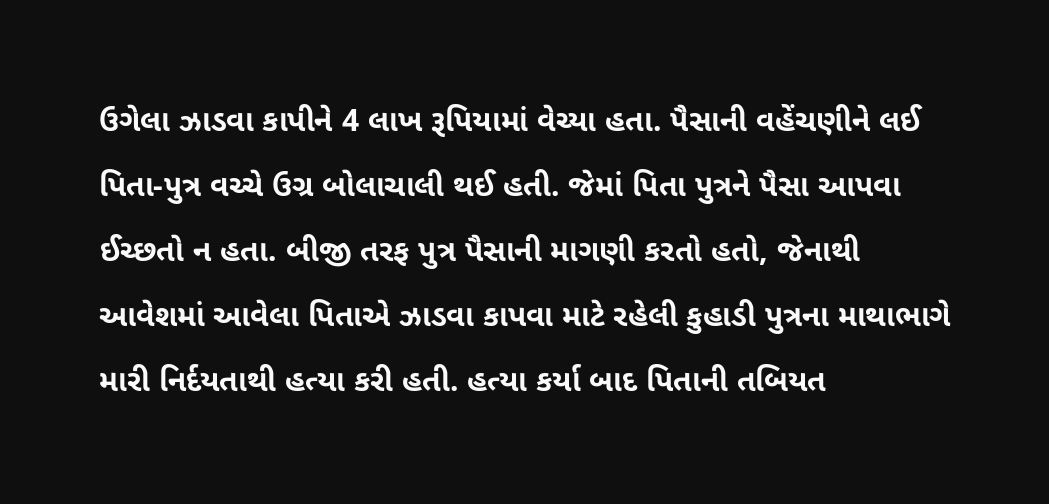ઉગેલા ઝાડવા કાપીને 4 લાખ રૂપિયામાં વેચ્યા હતા. પૈસાની વહેંચણીને લઈ પિતા-પુત્ર વચ્ચે ઉગ્ર બોલાચાલી થઈ હતી. જેમાં પિતા પુત્રને પૈસા આપવા ઈચ્છતો ન હતા. બીજી તરફ પુત્ર પૈસાની માગણી કરતો હતો, જેનાથી આવેશમાં આવેલા પિતાએ ઝાડવા કાપવા માટે રહેલી કુહાડી પુત્રના માથાભાગે મારી નિર્દયતાથી હત્યા કરી હતી. હત્યા કર્યા બાદ પિતાની તબિયત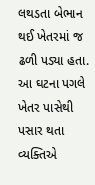લથડતા બેભાન થઈ ખેતરમાં જ ઢળી પડ્યા હતા.
આ ઘટના પગલે ખેતર પાસેથી પસાર થતા વ્યક્તિએ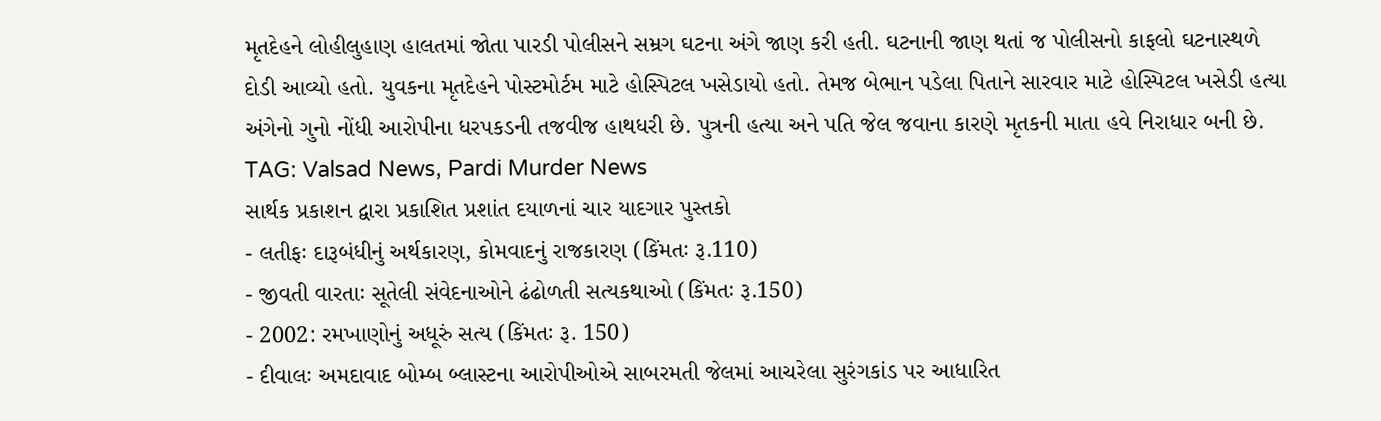મૃતદેહને લોહીલુહાણ હાલતમાં જોતા પારડી પોલીસને સમ્રગ ઘટના અંગે જાણ કરી હતી. ઘટનાની જાણ થતાં જ પોલીસનો કાફલો ઘટનાસ્થળે દોડી આવ્યો હતો. યુવકના મૃતદેહને પોસ્ટમોર્ટમ માટે હોસ્પિટલ ખસેડાયો હતો. તેમજ બેભાન પડેલા પિતાને સારવાર માટે હોસ્પિટલ ખસેડી હત્યા અંગેનો ગુનો નોંધી આરોપીના ધરપકડની તજવીજ હાથધરી છે. પુત્રની હત્યા અને પતિ જેલ જવાના કારણે મૃતકની માતા હવે નિરાધાર બની છે.
TAG: Valsad News, Pardi Murder News
સાર્થક પ્રકાશન દ્વારા પ્રકાશિત પ્રશાંત દયાળનાં ચાર યાદગાર પુસ્તકો
- લતીફઃ દારૂબંધીનું અર્થકારણ, કોમવાદનું રાજકારણ (કિંમતઃ રૂ.110)
- જીવતી વારતાઃ સૂતેલી સંવેદનાઓને ઢંઢોળતી સત્યકથાઓ (કિંમતઃ રૂ.150)
- 2002: રમખાણોનું અધૂરું સત્ય (કિંમતઃ રૂ. 150)
- દીવાલઃ અમદાવાદ બોમ્બ બ્લાસ્ટના આરોપીઓએ સાબરમતી જેલમાં આચરેલા સુરંગકાંડ પર આધારિત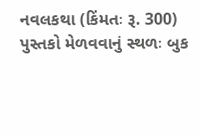નવલકથા (કિંમતઃ રૂ. 300)
પુસ્તકો મેળવવાનું સ્થળઃ બુક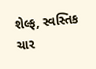શેલ્ફ, સ્વસ્તિક ચાર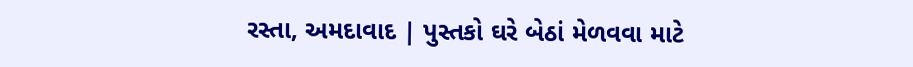રસ્તા, અમદાવાદ | પુસ્તકો ઘરે બેઠાં મેળવવા માટે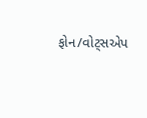ફોન/વોટ્સએપ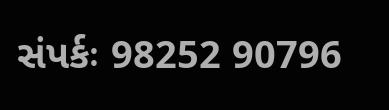સંપર્કઃ 98252 90796